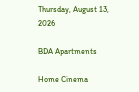Thursday, August 13, 2026

BDA Apartments

Home Cinema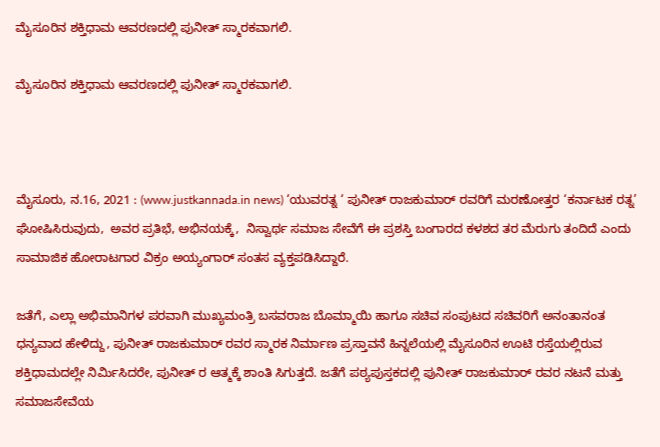ಮೈಸೂರಿನ ಶಕ್ತಿಧಾಮ ಆವರಣದಲ್ಲಿ ಪುನೀತ್ ಸ್ಮಾರಕವಾಗಲಿ.

ಮೈಸೂರಿನ ಶಕ್ತಿಧಾಮ ಆವರಣದಲ್ಲಿ ಪುನೀತ್ ಸ್ಮಾರಕವಾಗಲಿ.



ಮೈಸೂರು, ನ.16, 2021 : (www.justkannada.in news) ‘ಯುವರತ್ನ ‘ ಪುನೀತ್ ರಾಜಕುಮಾರ್ ರವರಿಗೆ ಮರಣೋತ್ತರ ‘ಕರ್ನಾಟಕ ರತ್ನ’ ಘೋಷಿಸಿರುವುದು,  ಅವರ ಪ್ರತಿಭೆ, ಅಭಿನಯಕ್ಕೆ,  ನಿಸ್ವಾರ್ಥ ಸಮಾಜ ಸೇವೆಗೆ ಈ ಪ್ರಶಸ್ತಿ ಬಂಗಾರದ ಕಳಶದ ತರ ಮೆರುಗು ತಂದಿದೆ ಎಂದು ಸಾಮಾಜಿಕ ಹೋರಾಟಗಾರ ವಿಕ್ರಂ ಅಯ್ಯಂಗಾರ್ ಸಂತಸ ವ್ಯಕ್ತಪಡಿಸಿದ್ದಾರೆ.

ಜತೆಗೆ, ಎಲ್ಲಾ ಅಭಿಮಾನಿಗಳ ಪರವಾಗಿ ಮುಖ್ಯಮಂತ್ರಿ ಬಸವರಾಜ ಬೊಮ್ಮಾಯಿ ಹಾಗೂ ಸಚಿವ ಸಂಪುಟದ ಸಚಿವರಿಗೆ ಅನಂತಾನಂತ ಧನ್ಯವಾದ ಹೇಳಿದ್ದು, ಪುನೀತ್ ರಾಜಕುಮಾರ್ ರವರ ಸ್ಮಾರಕ ನಿರ್ಮಾಣ ಪ್ರಸ್ತಾವನೆ ಹಿನ್ನಲೆಯಲ್ಲಿ ಮೈಸೂರಿನ ಊಟಿ ರಸ್ತೆಯಲ್ಲಿರುವ ಶಕ್ತಿಧಾಮದಲ್ಲೇ ನಿರ್ಮಿಸಿದರೇ, ಪುನೀತ್ ರ ಆತ್ಮಕ್ಕೆ ಶಾಂತಿ ಸಿಗುತ್ತದೆ. ಜತೆಗೆ ಪಠ್ಯಪುಸ್ತಕದಲ್ಲಿ ಪುನೀತ್ ರಾಜಕುಮಾರ್ ರವರ ನಟನೆ ಮತ್ತು ಸಮಾಜಸೇವೆಯ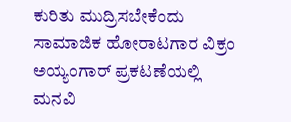ಕುರಿತು ಮುದ್ರಿಸಬೇಕೆಂದು ಸಾಮಾಜಿಕ ಹೋರಾಟಗಾರ ವಿಕ್ರಂ ಅಯ್ಯಂಗಾರ್ ಪ್ರಕಟಣೆಯಲ್ಲಿ ಮನವಿ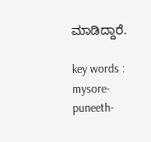ಮಾಡಿದ್ದಾರೆ.

key words : mysore-puneeth-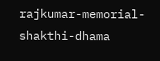rajkumar-memorial-shakthi-dhama